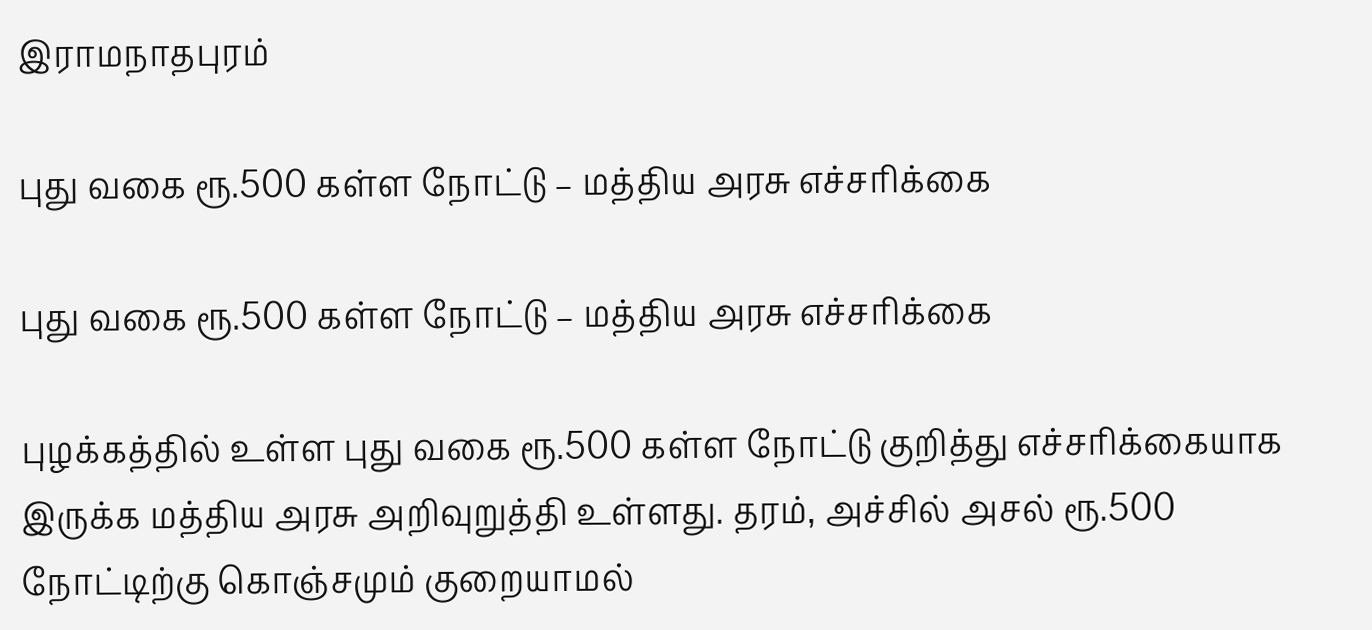இராமநாதபுரம்

புது வகை ரூ.500 கள்ள நோட்டு – மத்திய அரசு எச்சரிக்கை

புது வகை ரூ.500 கள்ள நோட்டு – மத்திய அரசு எச்சரிக்கை

புழக்கத்தில் உள்ள புது வகை ரூ.500 கள்ள நோட்டு குறித்து எச்சரிக்கையாக இருக்க மத்திய அரசு அறிவுறுத்தி உள்ளது. தரம், அச்சில் அசல் ரூ.500 நோட்டிற்கு கொஞ்சமும் குறையாமல்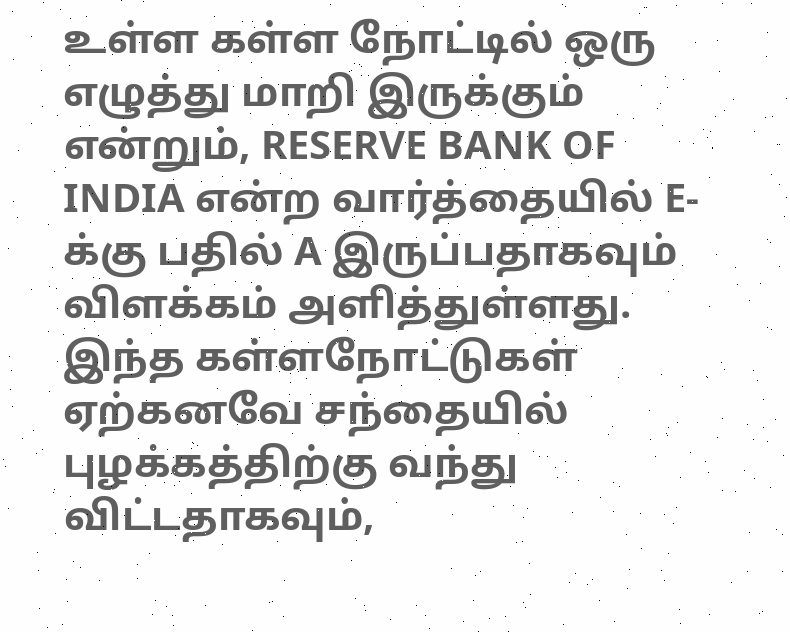உள்ள கள்ள நோட்டில் ஒரு எழுத்து மாறி இருக்கும் என்றும், RESERVE BANK OF INDIA என்ற வார்த்தையில் E-க்கு பதில் A இருப்பதாகவும் விளக்கம் அளித்துள்ளது. இந்த கள்ளநோட்டுகள் ஏற்கனவே சந்தையில் புழக்கத்திற்கு வந்து விட்டதாகவும்,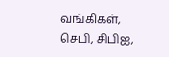வங்கிகள், செபி, சிபிஐ,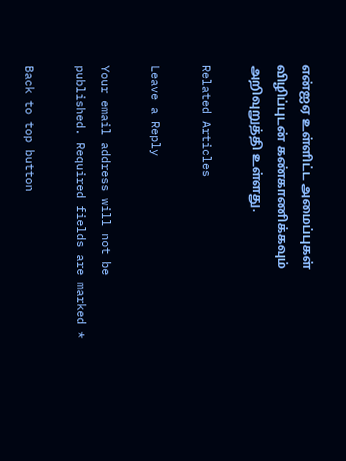என்ஐஏ உள்ளிட்ட அமைப்புகள் விழிப்புடன் கண்காணிக்கவும் அறிவுறுத்தி உள்ளது.

Related Articles

Leave a Reply

Your email address will not be published. Required fields are marked *

Back to top button